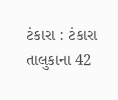ટંકારા : ટંકારા તાલુકાના 42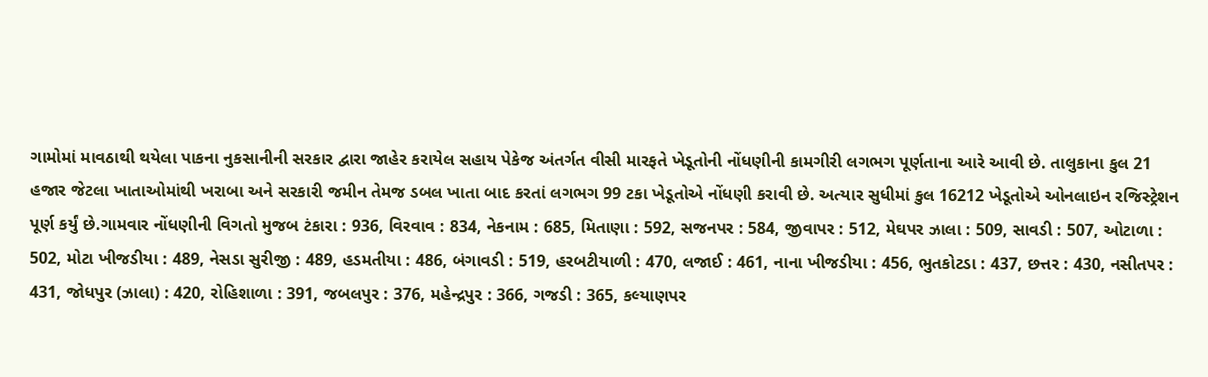ગામોમાં માવઠાથી થયેલા પાકના નુકસાનીની સરકાર દ્વારા જાહેર કરાયેલ સહાય પેકેજ અંતર્ગત વીસી મારફતે ખેડૂતોની નોંધણીની કામગીરી લગભગ પૂર્ણતાના આરે આવી છે. તાલુકાના કુલ 21 હજાર જેટલા ખાતાઓમાંથી ખરાબા અને સરકારી જમીન તેમજ ડબલ ખાતા બાદ કરતાં લગભગ 99 ટકા ખેડૂતોએ નોંધણી કરાવી છે. અત્યાર સુધીમાં કુલ 16212 ખેડૂતોએ ઓનલાઇન રજિસ્ટ્રેશન પૂર્ણ કર્યું છે.ગામવાર નોંધણીની વિગતો મુજબ ટંકારા : 936, વિરવાવ : 834, નેકનામ : 685, મિતાણા : 592, સજનપર : 584, જીવાપર : 512, મેઘપર ઝાલા : 509, સાવડી : 507, ઓટાળા : 502, મોટા ખીજડીયા : 489, નેસડા સુરીજી : 489, હડમતીયા : 486, બંગાવડી : 519, હરબટીયાળી : 470, લજાઈ : 461, નાના ખીજડીયા : 456, ભુતકોટડા : 437, છત્તર : 430, નસીતપર : 431, જોધપુર (ઝાલા) : 420, રોહિશાળા : 391, જબલપુર : 376, મહેન્દ્રપુર : 366, ગજડી : 365, કલ્યાણપર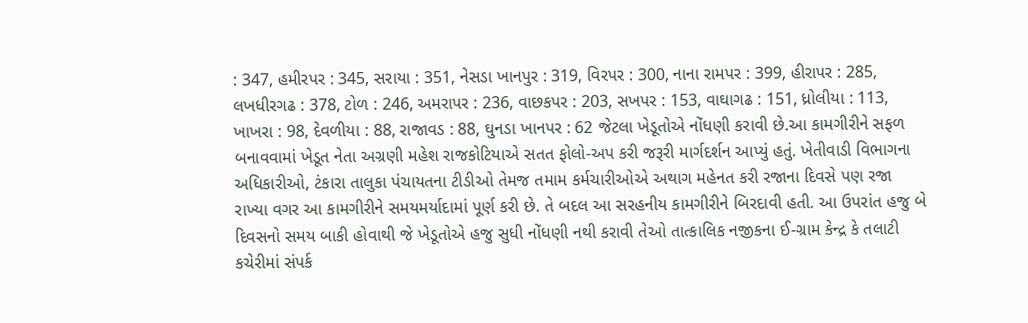: 347, હમીરપર : 345, સરાયા : 351, નેસડા ખાનપુર : 319, વિરપર : 300, નાના રામપર : 399, હીરાપર : 285, લખધીરગઢ : 378, ટોળ : 246, અમરાપર : 236, વાછકપર : 203, સખપર : 153, વાઘાગઢ : 151, ધ્રોલીયા : 113, ખાખરા : 98, દેવળીયા : 88, રાજાવડ : 88, ઘુનડા ખાનપર : 62 જેટલા ખેડૂતોએ નોંધણી કરાવી છે.આ કામગીરીને સફળ બનાવવામાં ખેડૂત નેતા અગ્રણી મહેશ રાજકોટિયાએ સતત ફોલો-અપ કરી જરૂરી માર્ગદર્શન આપ્યું હતું. ખેતીવાડી વિભાગના અધિકારીઓ, ટંકારા તાલુકા પંચાયતના ટીડીઓ તેમજ તમામ કર્મચારીઓએ અથાગ મહેનત કરી રજાના દિવસે પણ રજા રાખ્યા વગર આ કામગીરીને સમયમર્યાદામાં પૂર્ણ કરી છે. તે બદલ આ સરહનીય કામગીરીને બિરદાવી હતી. આ ઉપરાંત હજુ બે દિવસનો સમય બાકી હોવાથી જે ખેડૂતોએ હજુ સુધી નોંધણી નથી કરાવી તેઓ તાત્કાલિક નજીકના ઈ-ગ્રામ કેન્દ્ર કે તલાટી કચેરીમાં સંપર્ક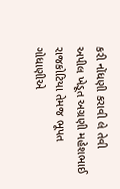કરી નોંધણી કરાવી લે તેવી અપીલ ખેડૂત અગ્રણી મહેશભાઈ રાજકોટિયા તેમજ ભૂપત ગોધાણીએ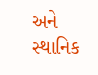અને સ્થાનિક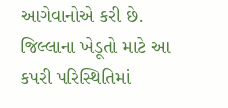આગેવાનોએ કરી છે. જિલ્લાના ખેડૂતો માટે આ કપરી પરિસ્થિતિમાં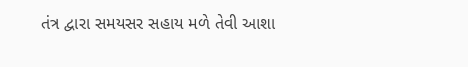તંત્ર દ્વારા સમયસર સહાય મળે તેવી આશા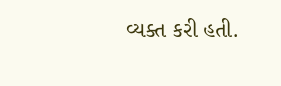વ્યક્ત કરી હતી.